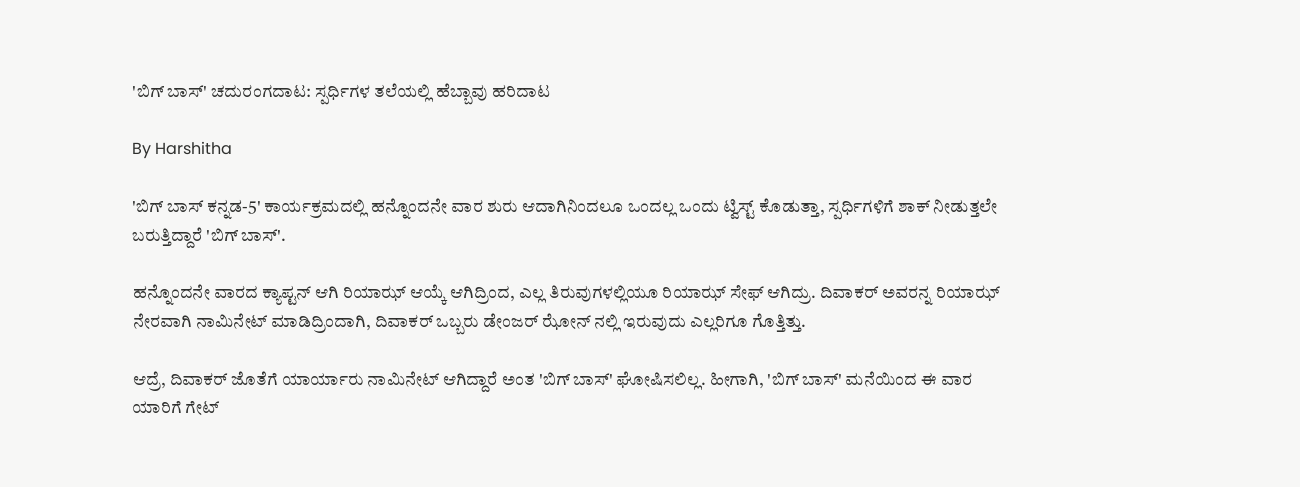'ಬಿಗ್ ಬಾಸ್' ಚದುರಂಗದಾಟ: ಸ್ಪರ್ಧಿಗಳ ತಲೆಯಲ್ಲಿ ಹೆಬ್ಬಾವು ಹರಿದಾಟ

By Harshitha

'ಬಿಗ್ ಬಾಸ್ ಕನ್ನಡ-5' ಕಾರ್ಯಕ್ರಮದಲ್ಲಿ ಹನ್ನೊಂದನೇ ವಾರ ಶುರು ಆದಾಗಿನಿಂದಲೂ ಒಂದಲ್ಲ ಒಂದು ಟ್ವಿಸ್ಟ್ ಕೊಡುತ್ತಾ, ಸ್ಪರ್ಧಿಗಳಿಗೆ ಶಾಕ್ ನೀಡುತ್ತಲೇ ಬರುತ್ತಿದ್ದಾರೆ 'ಬಿಗ್ ಬಾಸ್'.

ಹನ್ನೊಂದನೇ ವಾರದ ಕ್ಯಾಪ್ಟನ್ ಆಗಿ ರಿಯಾಝ್ ಆಯ್ಕೆ ಆಗಿದ್ರಿಂದ, ಎಲ್ಲ ತಿರುವುಗಳಲ್ಲಿಯೂ ರಿಯಾಝ್ ಸೇಫ್ ಆಗಿದ್ರು. ದಿವಾಕರ್ ಅವರನ್ನ ರಿಯಾಝ್ ನೇರವಾಗಿ ನಾಮಿನೇಟ್ ಮಾಡಿದ್ರಿಂದಾಗಿ, ದಿವಾಕರ್ ಒಬ್ಬರು ಡೇಂಜರ್ ಝೋನ್ ನಲ್ಲಿ ಇರುವುದು ಎಲ್ಲರಿಗೂ ಗೊತ್ತಿತ್ತು.

ಆದ್ರೆ, ದಿವಾಕರ್ ಜೊತೆಗೆ ಯಾರ್ಯಾರು ನಾಮಿನೇಟ್ ಆಗಿದ್ದಾರೆ ಅಂತ 'ಬಿಗ್ ಬಾಸ್' ಘೋಷಿಸಲಿಲ್ಲ. ಹೀಗಾಗಿ, 'ಬಿಗ್ ಬಾಸ್' ಮನೆಯಿಂದ ಈ ವಾರ ಯಾರಿಗೆ ಗೇಟ್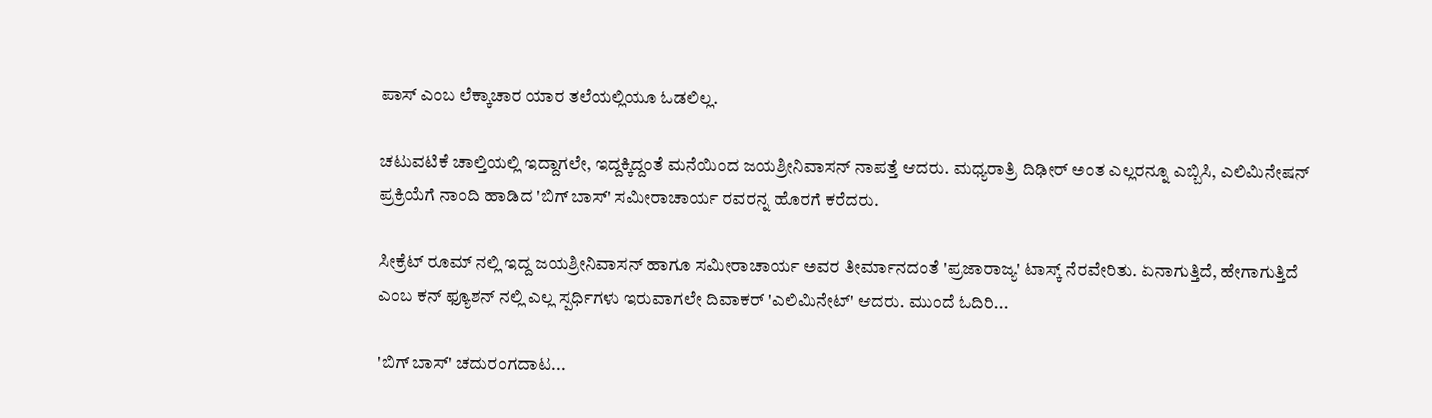ಪಾಸ್ ಎಂಬ ಲೆಕ್ಕಾಚಾರ ಯಾರ ತಲೆಯಲ್ಲಿಯೂ ಓಡಲಿಲ್ಲ.

ಚಟುವಟಿಕೆ ಚಾಲ್ತಿಯಲ್ಲಿ ಇದ್ದಾಗಲೇ, ಇದ್ದಕ್ಕಿದ್ದಂತೆ ಮನೆಯಿಂದ ಜಯಶ್ರೀನಿವಾಸನ್ ನಾಪತ್ತೆ ಆದರು. ಮಧ್ಯರಾತ್ರಿ ದಿಢೀರ್ ಅಂತ ಎಲ್ಲರನ್ನೂ ಎಬ್ಬಿಸಿ, ಎಲಿಮಿನೇಷನ್ ಪ್ರಕ್ರಿಯೆಗೆ ನಾಂದಿ ಹಾಡಿದ 'ಬಿಗ್ ಬಾಸ್' ಸಮೀರಾಚಾರ್ಯ ರವರನ್ನ ಹೊರಗೆ ಕರೆದರು.

ಸೀಕ್ರೆಟ್ ರೂಮ್ ನಲ್ಲಿ ಇದ್ದ ಜಯಶ್ರೀನಿವಾಸನ್ ಹಾಗೂ ಸಮೀರಾಚಾರ್ಯ ಅವರ ತೀರ್ಮಾನದಂತೆ 'ಪ್ರಜಾರಾಜ್ಯ' ಟಾಸ್ಕ್ ನೆರವೇರಿತು. ಏನಾಗುತ್ತಿದೆ, ಹೇಗಾಗುತ್ತಿದೆ ಎಂಬ ಕನ್ ಫ್ಯೂಶನ್ ನಲ್ಲಿ ಎಲ್ಲ ಸ್ಪರ್ಧಿಗಳು ಇರುವಾಗಲೇ ದಿವಾಕರ್ 'ಎಲಿಮಿನೇಟ್' ಆದರು. ಮುಂದೆ ಓದಿರಿ...

'ಬಿಗ್ ಬಾಸ್' ಚದುರಂಗದಾಟ...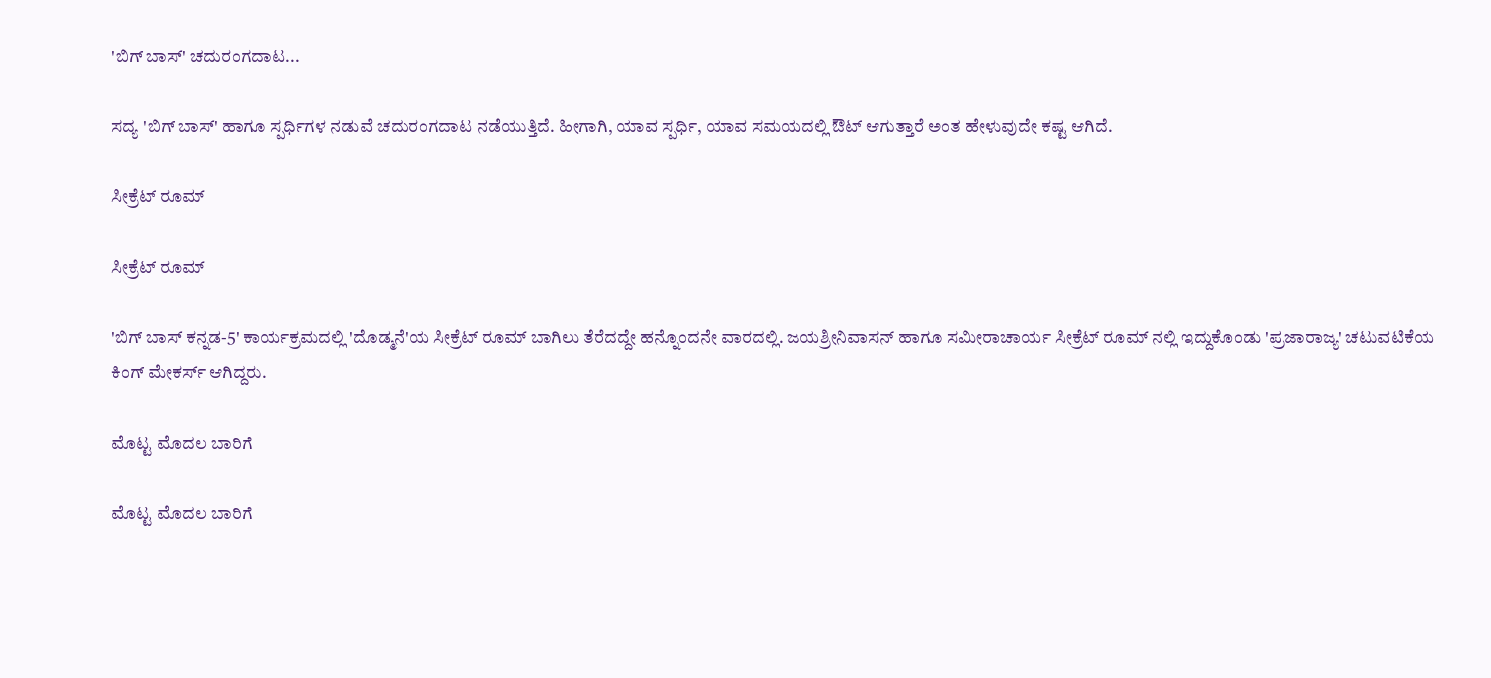'ಬಿಗ್ ಬಾಸ್' ಚದುರಂಗದಾಟ...

ಸದ್ಯ 'ಬಿಗ್ ಬಾಸ್' ಹಾಗೂ ಸ್ಪರ್ಧಿಗಳ ನಡುವೆ ಚದುರಂಗದಾಟ ನಡೆಯುತ್ತಿದೆ. ಹೀಗಾಗಿ, ಯಾವ ಸ್ಪರ್ಧಿ, ಯಾವ ಸಮಯದಲ್ಲಿ ಔಟ್ ಆಗುತ್ತಾರೆ ಅಂತ ಹೇಳುವುದೇ ಕಷ್ಟ ಆಗಿದೆ.

ಸೀಕ್ರೆಟ್ ರೂಮ್

ಸೀಕ್ರೆಟ್ ರೂಮ್

'ಬಿಗ್ ಬಾಸ್ ಕನ್ನಡ-5' ಕಾರ್ಯಕ್ರಮದಲ್ಲಿ 'ದೊಡ್ಮನೆ'ಯ ಸೀಕ್ರೆಟ್ ರೂಮ್ ಬಾಗಿಲು ತೆರೆದದ್ದೇ ಹನ್ನೊಂದನೇ ವಾರದಲ್ಲಿ. ಜಯಶ್ರೀನಿವಾಸನ್ ಹಾಗೂ ಸಮೀರಾಚಾರ್ಯ ಸೀಕ್ರೆಟ್ ರೂಮ್ ನಲ್ಲಿ ಇದ್ದುಕೊಂಡು 'ಪ್ರಜಾರಾಜ್ಯ' ಚಟುವಟಿಕೆಯ ಕಿಂಗ್ ಮೇಕರ್ಸ್ ಆಗಿದ್ದರು.

ಮೊಟ್ಟ ಮೊದಲ ಬಾರಿಗೆ

ಮೊಟ್ಟ ಮೊದಲ ಬಾರಿಗೆ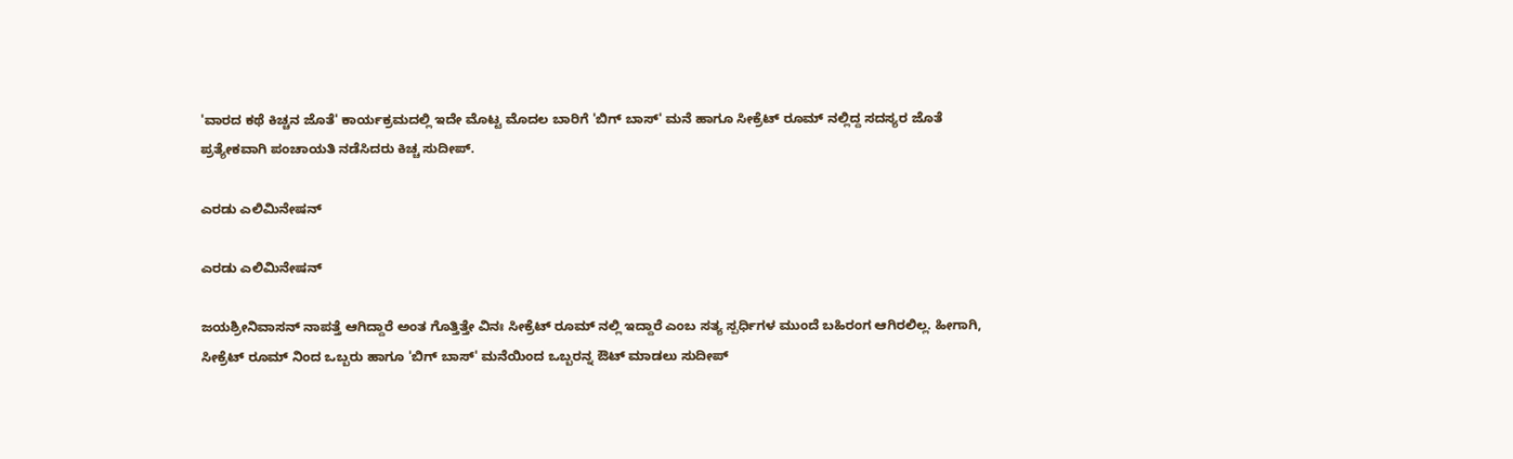'ವಾರದ ಕಥೆ ಕಿಚ್ಚನ ಜೊತೆ' ಕಾರ್ಯಕ್ರಮದಲ್ಲಿ ಇದೇ ಮೊಟ್ಟ ಮೊದಲ ಬಾರಿಗೆ 'ಬಿಗ್ ಬಾಸ್' ಮನೆ ಹಾಗೂ ಸೀಕ್ರೆಟ್ ರೂಮ್ ನಲ್ಲಿದ್ದ ಸದಸ್ಯರ ಜೊತೆ ಪ್ರತ್ಯೇಕವಾಗಿ ಪಂಚಾಯತಿ ನಡೆಸಿದರು ಕಿಚ್ಚ ಸುದೀಪ್.

ಎರಡು ಎಲಿಮಿನೇಷನ್

ಎರಡು ಎಲಿಮಿನೇಷನ್

ಜಯಶ್ರೀನಿವಾಸನ್ ನಾಪತ್ತೆ ಆಗಿದ್ದಾರೆ ಅಂತ ಗೊತ್ತಿತ್ತೇ ವಿನಃ ಸೀಕ್ರೆಟ್ ರೂಮ್ ನಲ್ಲಿ ಇದ್ದಾರೆ ಎಂಬ ಸತ್ಯ ಸ್ಪರ್ಧಿಗಳ ಮುಂದೆ ಬಹಿರಂಗ ಆಗಿರಲಿಲ್ಲ. ಹೀಗಾಗಿ, ಸೀಕ್ರೆಟ್ ರೂಮ್ ನಿಂದ ಒಬ್ಬರು ಹಾಗೂ 'ಬಿಗ್ ಬಾಸ್' ಮನೆಯಿಂದ ಒಬ್ಬರನ್ನ ಔಟ್ ಮಾಡಲು ಸುದೀಪ್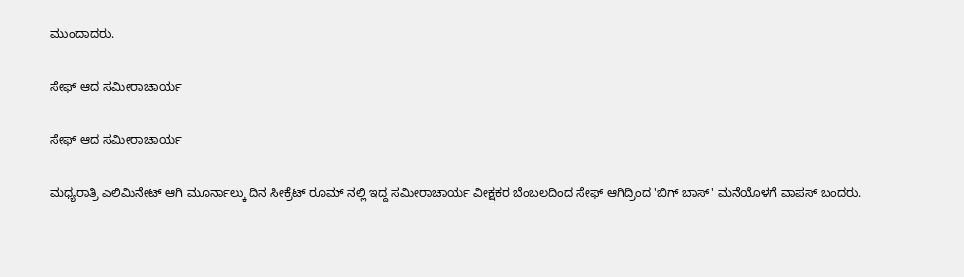ಮುಂದಾದರು.

ಸೇಫ್ ಆದ ಸಮೀರಾಚಾರ್ಯ

ಸೇಫ್ ಆದ ಸಮೀರಾಚಾರ್ಯ

ಮಧ್ಯರಾತ್ರಿ ಎಲಿಮಿನೇಟ್ ಆಗಿ ಮೂರ್ನಾಲ್ಕು ದಿನ ಸೀಕ್ರೆಟ್ ರೂಮ್ ನಲ್ಲಿ ಇದ್ದ ಸಮೀರಾಚಾರ್ಯ ವೀಕ್ಷಕರ ಬೆಂಬಲದಿಂದ ಸೇಫ್ ಆಗಿದ್ರಿಂದ 'ಬಿಗ್ ಬಾಸ್' ಮನೆಯೊಳಗೆ ವಾಪಸ್ ಬಂದರು.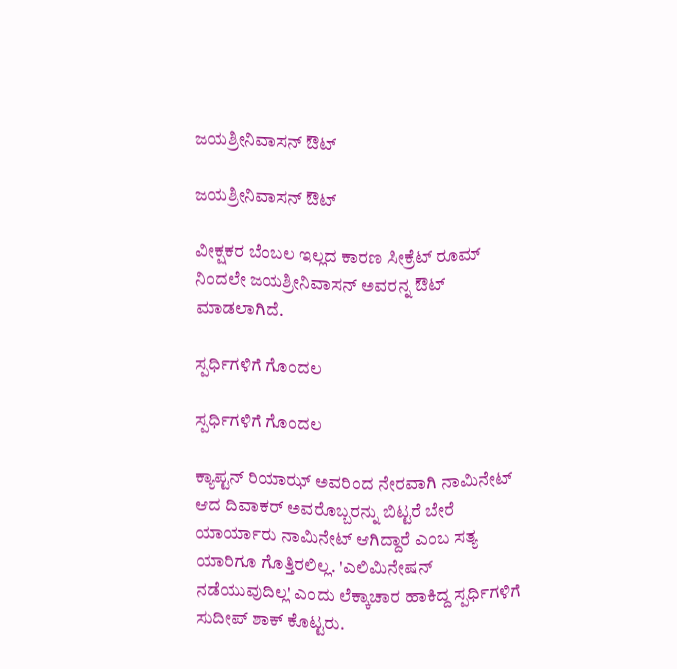ಜಯಶ್ರೀನಿವಾಸನ್ ಔಟ್

ಜಯಶ್ರೀನಿವಾಸನ್ ಔಟ್

ವೀಕ್ಷಕರ ಬೆಂಬಲ ಇಲ್ಲದ ಕಾರಣ ಸೀಕ್ರೆಟ್ ರೂಮ್ ನಿಂದಲೇ ಜಯಶ್ರೀನಿವಾಸನ್ ಅವರನ್ನ ಔಟ್ ಮಾಡಲಾಗಿದೆ.

ಸ್ಪರ್ಧಿಗಳಿಗೆ ಗೊಂದಲ

ಸ್ಪರ್ಧಿಗಳಿಗೆ ಗೊಂದಲ

ಕ್ಯಾಪ್ಟನ್ ರಿಯಾಝ್ ಅವರಿಂದ ನೇರವಾಗಿ ನಾಮಿನೇಟ್ ಆದ ದಿವಾಕರ್ ಅವರೊಬ್ಬರನ್ನು ಬಿಟ್ಟರೆ ಬೇರೆ ಯಾರ್ಯಾರು ನಾಮಿನೇಟ್ ಆಗಿದ್ದಾರೆ ಎಂಬ ಸತ್ಯ ಯಾರಿಗೂ ಗೊತ್ತಿರಲಿಲ್ಲ. 'ಎಲಿಮಿನೇಷನ್ ನಡೆಯುವುದಿಲ್ಲ' ಎಂದು ಲೆಕ್ಕಾಚಾರ ಹಾಕಿದ್ದ ಸ್ಪರ್ಧಿಗಳಿಗೆ ಸುದೀಪ್ ಶಾಕ್ ಕೊಟ್ಟರು.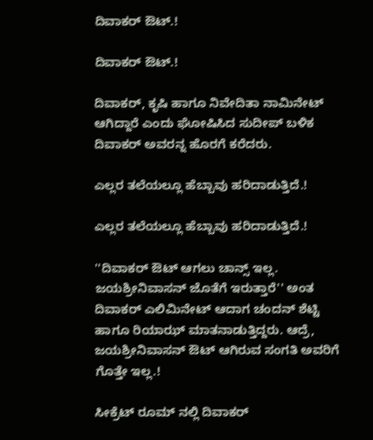ದಿವಾಕರ್ ಔಟ್.!

ದಿವಾಕರ್ ಔಟ್.!

ದಿವಾಕರ್, ಕೃಷಿ ಹಾಗೂ ನಿವೇದಿತಾ ನಾಮಿನೇಟ್ ಆಗಿದ್ದಾರೆ ಎಂದು ಘೋಷಿಸಿದ ಸುದೀಪ್ ಬಳಿಕ ದಿವಾಕರ್ ಅವರನ್ನ ಹೊರಗೆ ಕರೆದರು.

ಎಲ್ಲರ ತಲೆಯಲ್ಲೂ ಹೆಬ್ಬಾವು ಹರಿದಾಡುತ್ತಿದೆ.!

ಎಲ್ಲರ ತಲೆಯಲ್ಲೂ ಹೆಬ್ಬಾವು ಹರಿದಾಡುತ್ತಿದೆ.!

''ದಿವಾಕರ್ ಔಟ್ ಆಗಲು ಚಾನ್ಸ್ ಇಲ್ಲ. ಜಯಶ್ರೀನಿವಾಸನ್ ಜೊತೆಗೆ ಇರುತ್ತಾರೆ'' ಅಂತ ದಿವಾಕರ್ ಎಲಿಮಿನೇಟ್ ಆದಾಗ ಚಂದನ್ ಶೆಟ್ಟಿ ಹಾಗೂ ರಿಯಾಝ್ ಮಾತನಾಡುತ್ತಿದ್ದರು. ಆದ್ರೆ, ಜಯಶ್ರೀನಿವಾಸನ್ ಔಟ್ ಆಗಿರುವ ಸಂಗತಿ ಅವರಿಗೆ ಗೊತ್ತೇ ಇಲ್ಲ.!

ಸೀಕ್ರೆಟ್ ರೂಮ್ ನಲ್ಲಿ ದಿವಾಕರ್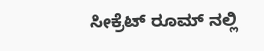ಸೀಕ್ರೆಟ್ ರೂಮ್ ನಲ್ಲಿ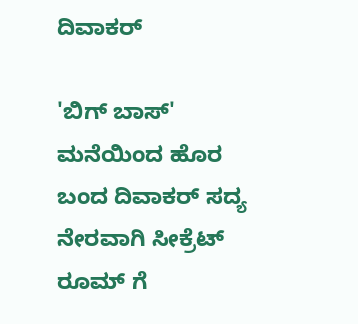ದಿವಾಕರ್

'ಬಿಗ್ ಬಾಸ್' ಮನೆಯಿಂದ ಹೊರ ಬಂದ ದಿವಾಕರ್ ಸದ್ಯ ನೇರವಾಗಿ ಸೀಕ್ರೆಟ್ ರೂಮ್ ಗೆ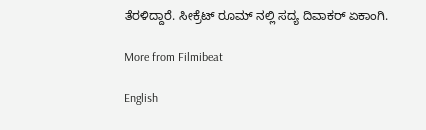ತೆರಳಿದ್ದಾರೆ. ಸೀಕ್ರೆಟ್ ರೂಮ್ ನಲ್ಲಿ ಸದ್ಯ ದಿವಾಕರ್ ಏಕಾಂಗಿ.

More from Filmibeat

English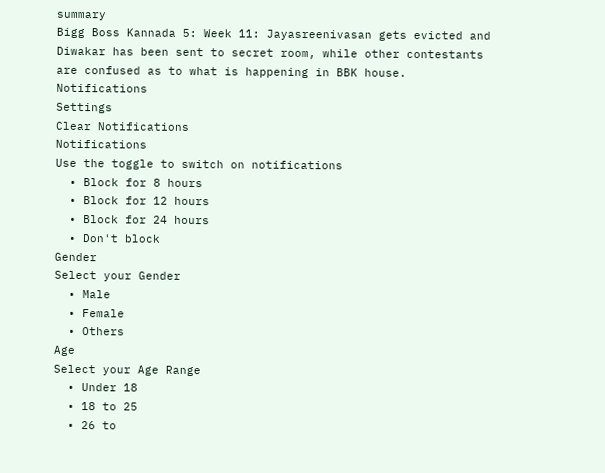summary
Bigg Boss Kannada 5: Week 11: Jayasreenivasan gets evicted and Diwakar has been sent to secret room, while other contestants are confused as to what is happening in BBK house.
Notifications
Settings
Clear Notifications
Notifications
Use the toggle to switch on notifications
  • Block for 8 hours
  • Block for 12 hours
  • Block for 24 hours
  • Don't block
Gender
Select your Gender
  • Male
  • Female
  • Others
Age
Select your Age Range
  • Under 18
  • 18 to 25
  • 26 to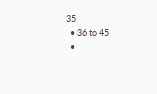35
  • 36 to 45
  •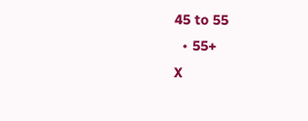45 to 55
  • 55+
X